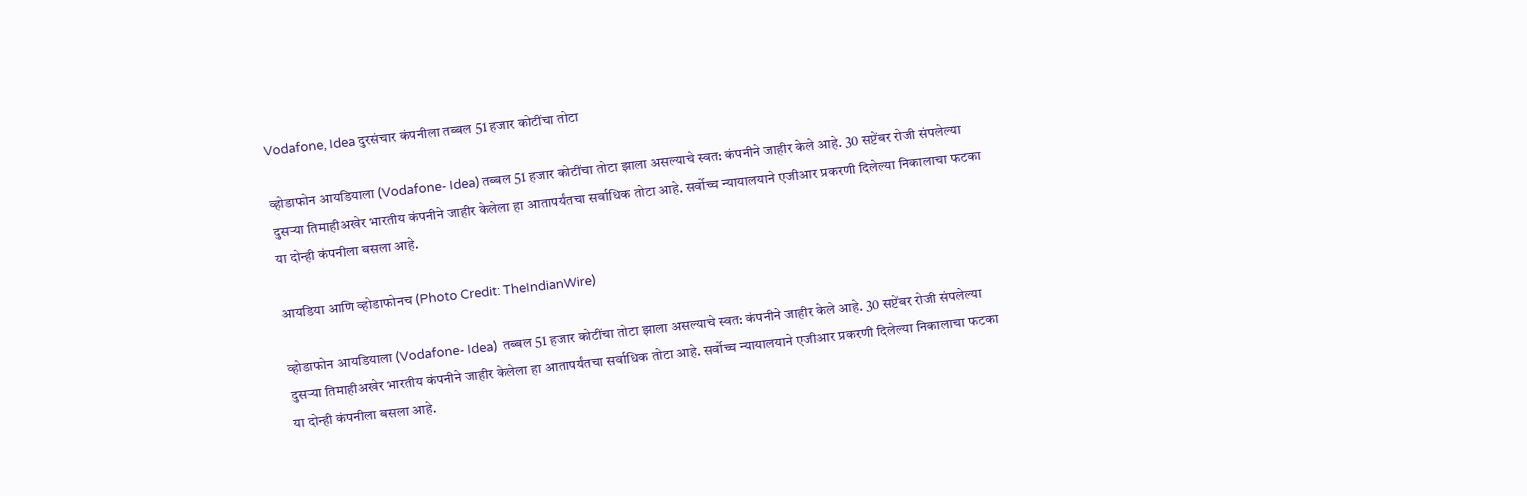Vodafone, Idea दुरसंचार कंपनीला तब्बल 51 हजार कोटींचा तोटा

व्होडाफोन आयडियाला (Vodafone- Idea) तब्बल 51 हजार कोटींचा तोटा झाला असल्याचे स्वत: कंपनीने जाहीर केले आहे. 30 सप्टेंबर रोजी संपलेल्या दुसऱ्या तिमाहीअखेर भारतीय कंपनीने जाहीर केलेला हा आतापर्यंतचा सर्वाधिक तोटा आहे. सर्वोच्च न्यायालयाने एजीआर प्रकरणी दिलेल्या निकालाचा फटका या दोन्ही कंपनीला बसला आहे.

आयडिया आणि व्होडाफोनच (Photo Credit: TheIndianWire)

व्होडाफोन आयडियाला (Vodafone- Idea)  तब्बल 51 हजार कोटींचा तोटा झाला असल्याचे स्वत: कंपनीने जाहीर केले आहे. 30 सप्टेंबर रोजी संपलेल्या दुसऱ्या तिमाहीअखेर भारतीय कंपनीने जाहीर केलेला हा आतापर्यंतचा सर्वाधिक तोटा आहे. सर्वोच्च न्यायालयाने एजीआर प्रकरणी दिलेल्या निकालाचा फटका या दोन्ही कंपनीला बसला आहे.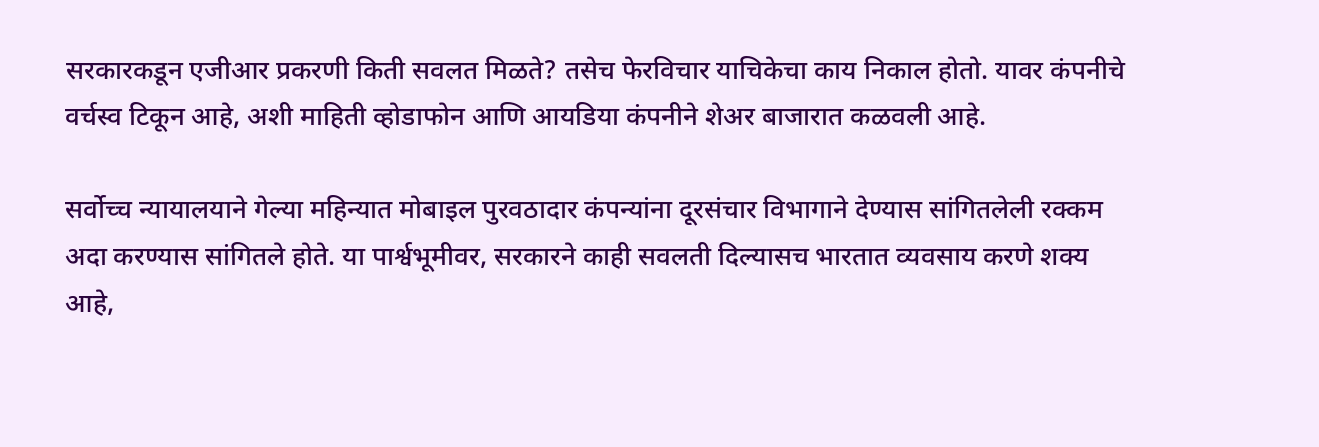सरकारकडून एजीआर प्रकरणी किती सवलत मिळते? तसेच फेरविचार याचिकेचा काय निकाल होतो. यावर कंपनीचे वर्चस्व टिकून आहे, अशी माहिती व्होडाफोन आणि आयडिया कंपनीने शेअर बाजारात कळवली आहे.

सर्वोच्च न्यायालयाने गेल्या महिन्यात मोबाइल पुरवठादार कंपन्यांना दूरसंचार विभागाने देण्यास सांगितलेली रक्कम अदा करण्यास सांगितले होते. या पार्श्वभूमीवर, सरकारने काही सवलती दिल्यासच भारतात व्यवसाय करणे शक्य आहे,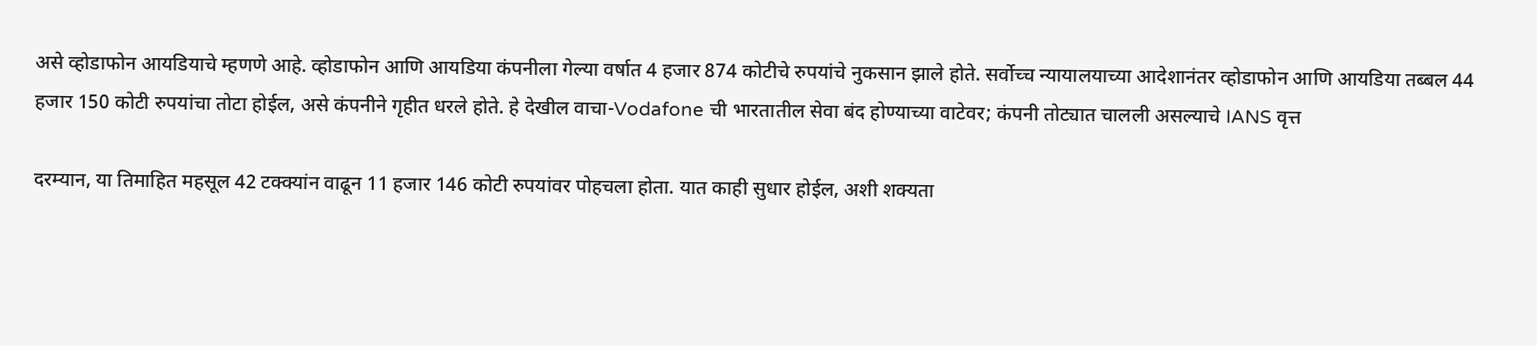असे व्होडाफोन आयडियाचे म्हणणे आहे. व्होडाफोन आणि आयडिया कंपनीला गेल्या वर्षात 4 हजार 874 कोटीचे रुपयांचे नुकसान झाले होते. सर्वोच्च न्यायालयाच्या आदेशानंतर व्होडाफोन आणि आयडिया तब्बल 44 हजार 150 कोटी रुपयांचा तोटा होईल, असे कंपनीने गृहीत धरले होते. हे देखील वाचा-Vodafone ची भारतातील सेवा बंद होण्याच्या वाटेवर; कंपनी तोट्यात चालली असल्याचे IANS वृत्त

दरम्यान, या तिमाहित महसूल 42 टक्क्यांन वाढून 11 हजार 146 कोटी रुपयांवर पोहचला होता. यात काही सुधार होईल, अशी शक्यता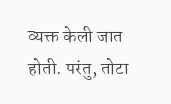व्यक्त केली जात होती. परंतु, तोटा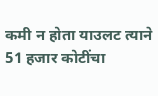कमी न होता याउलट त्याने 51 हजार कोटींचा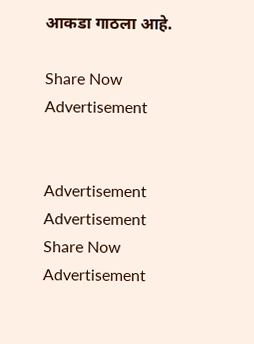आकडा गाठला आहे.

Share Now
Advertisement


Advertisement
Advertisement
Share Now
Advertisement